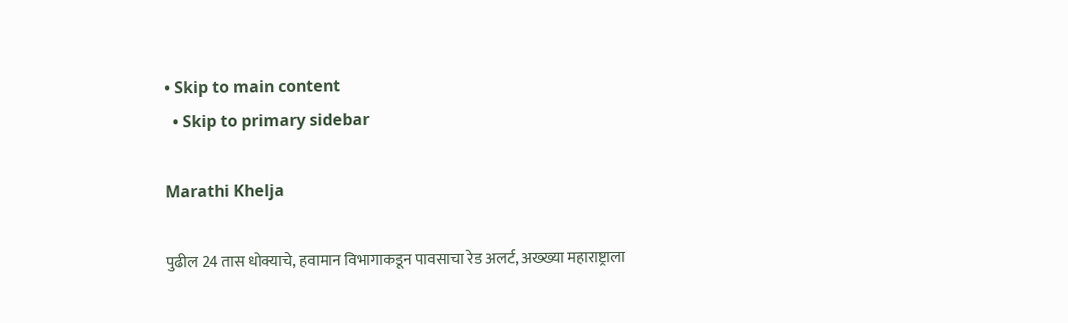• Skip to main content
  • Skip to primary sidebar

Marathi Khelja

पुढील 24 तास धोक्याचे, हवामान विभागाकडून पावसाचा रेड अलर्ट, अख्ख्या महाराष्ट्राला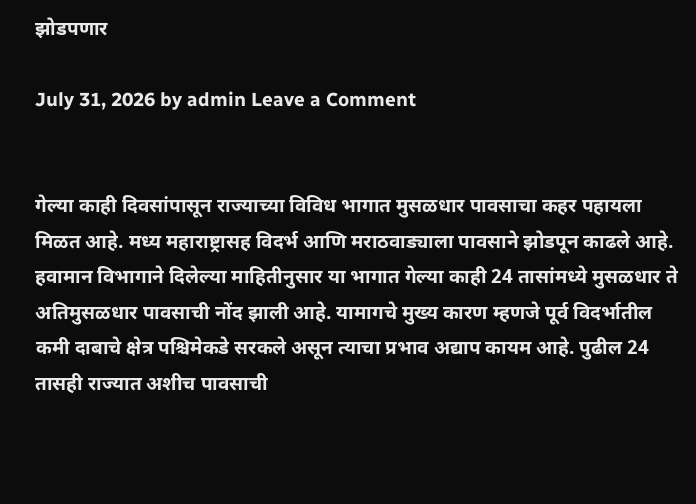झोडपणार

July 31, 2026 by admin Leave a Comment


गेल्या काही दिवसांपासून राज्याच्या विविध भागात मुसळधार पावसाचा कहर पहायला मिळत आहे. मध्य महाराष्ट्रासह विदर्भ आणि मराठवाड्याला पावसाने झोडपून काढले आहे. हवामान विभागाने दिलेल्या माहितीनुसार या भागात गेल्या काही 24 तासांमध्ये मुसळधार ते अतिमुसळधार पावसाची नोंद झाली आहे. यामागचे मुख्य कारण म्हणजे पूर्व विदर्भातील कमी दाबाचे क्षेत्र पश्चिमेकडे सरकले असून त्याचा प्रभाव अद्याप कायम आहे. पुढील 24 तासही राज्यात अशीच पावसाची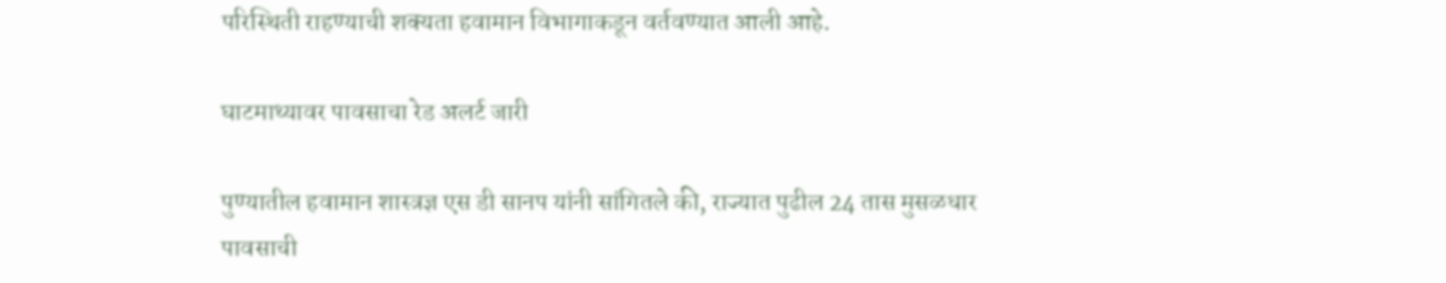परिस्थिती राहण्याची शक्यता हवामान विभागाकडून वर्तवण्यात आली आहे.

घाटमाथ्यावर पावसाचा रेड अलर्ट जारी

पुण्यातील हवामान शास्त्रज्ञ एस डी सानप यांनी सांगितले की, राज्यात पुढील 24 तास मुसळधार पावसाची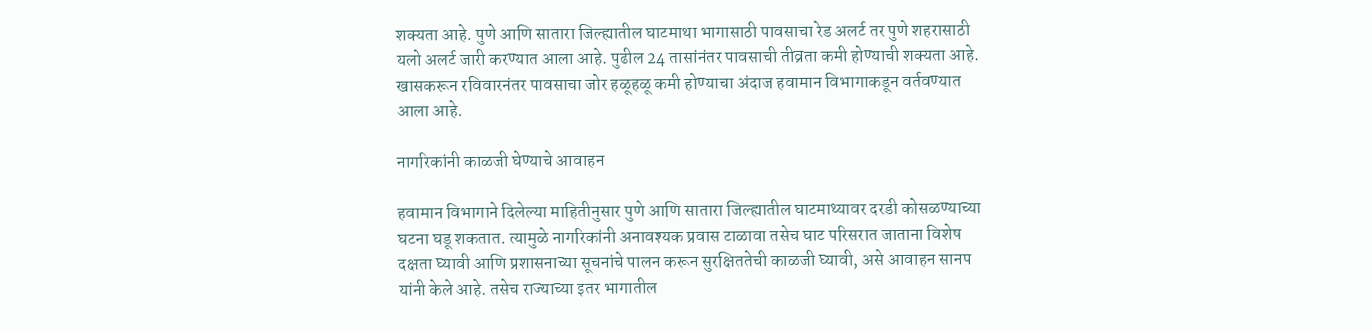शक्यता आहे. पुणे आणि सातारा जिल्ह्यातील घाटमाथा भागासाठी पावसाचा रेड अलर्ट तर पुणे शहरासाठी यलो अलर्ट जारी करण्यात आला आहे. पुढील 24 तासांनंतर पावसाची तीव्रता कमी होण्याची शक्यता आहे. खासकरून रविवारनंतर पावसाचा जोर हळूहळू कमी होण्याचा अंदाज हवामान विभागाकडून वर्तवण्यात आला आहे.

नागरिकांनी काळजी घेण्याचे आवाहन

हवामान विभागाने दिलेल्या माहितीनुसार पुणे आणि सातारा जिल्ह्यातील घाटमाथ्यावर दरडी कोसळण्याच्या घटना घडू शकतात. त्यामुळे नागरिकांनी अनावश्यक प्रवास टाळावा तसेच घाट परिसरात जाताना विशेष दक्षता घ्यावी आणि प्रशासनाच्या सूचनांचे पालन करून सुरक्षिततेची काळजी घ्यावी, असे आवाहन सानप यांनी केले आहे. तसेच राज्याच्या इतर भागातील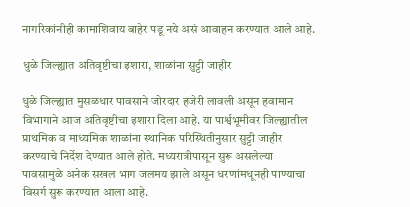नागरिकांनीही कामाशिवाय बाहेर पडू नये असं आवाहन करण्यात आले आहे.

धुळे जिल्ह्यात अतिवृष्टीचा इशारा, शाळांना सुट्टी जाहीर

धुळे जिल्ह्यात मुसळधार पावसाने जोरदार हजेरी लावली असून हवामान विभागाने आज अतिवृष्टीचा इशारा दिला आहे. या पार्श्वभूमीवर जिल्ह्यातील प्राथमिक व माध्यमिक शाळांना स्थानिक परिस्थितीनुसार सुट्टी जाहीर करण्याचे निर्देश देण्यात आले होते. मध्यरात्रीपासून सुरू असलेल्या पावसामुळे अनेक सखल भाग जलमय झाले असून धरणांमधूनही पाण्याचा विसर्ग सुरू करण्यात आला आहे.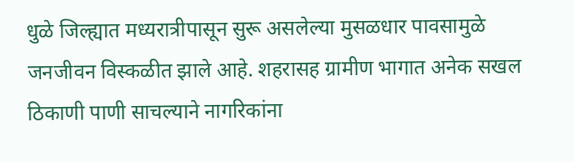धुळे जिल्ह्यात मध्यरात्रीपासून सुरू असलेल्या मुसळधार पावसामुळे जनजीवन विस्कळीत झाले आहे. शहरासह ग्रामीण भागात अनेक सखल ठिकाणी पाणी साचल्याने नागरिकांना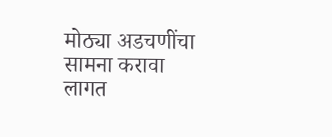मोठ्या अडचणींचा सामना करावा लागत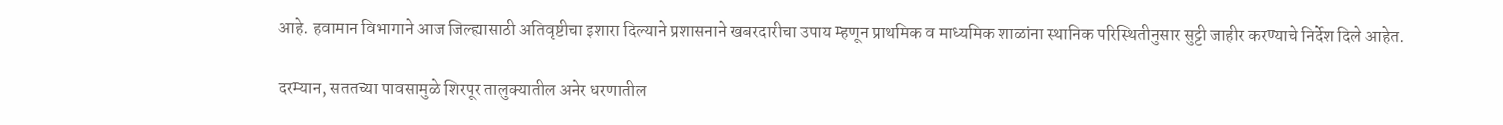आहे. हवामान विभागाने आज जिल्ह्यासाठी अतिवृष्टीचा इशारा दिल्याने प्रशासनाने खबरदारीचा उपाय म्हणून प्राथमिक व माध्यमिक शाळांना स्थानिक परिस्थितीनुसार सुट्टी जाहीर करण्याचे निर्देश दिले आहेत.

दरम्यान, सततच्या पावसामुळे शिरपूर तालुक्यातील अनेर धरणातील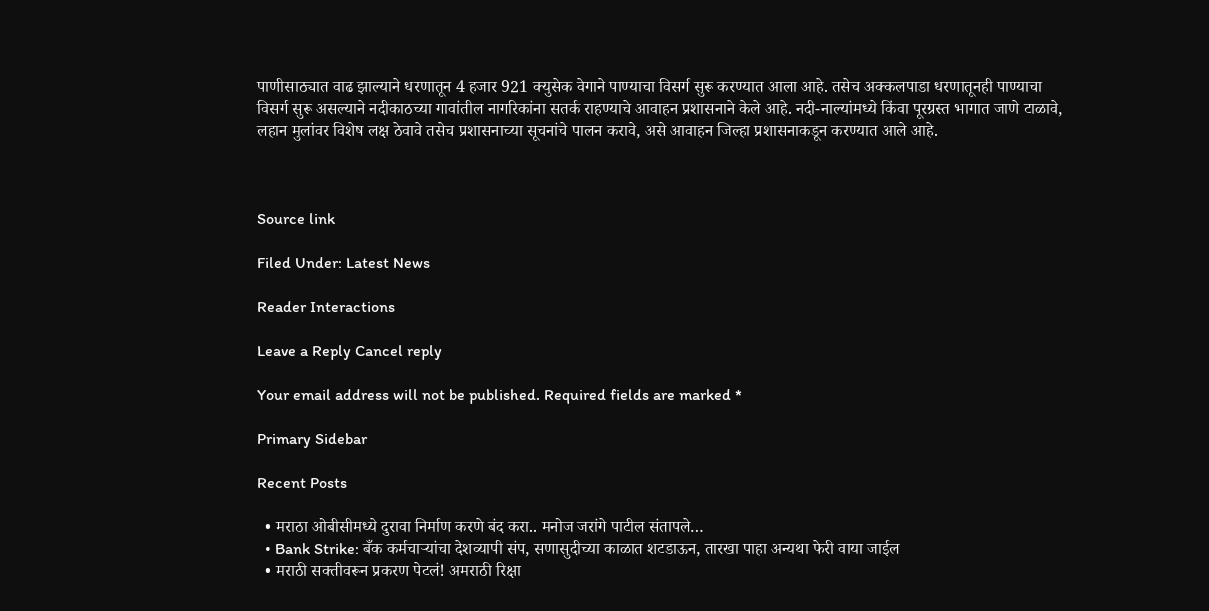पाणीसाठ्यात वाढ झाल्याने धरणातून 4 हजार 921 क्युसेक वेगाने पाण्याचा विसर्ग सुरू करण्यात आला आहे. तसेच अक्कलपाडा धरणातूनही पाण्याचा विसर्ग सुरू असल्याने नदीकाठच्या गावांतील नागरिकांना सतर्क राहण्याचे आवाहन प्रशासनाने केले आहे. नदी-नाल्यांमध्ये किंवा पूरग्रस्त भागात जाणे टाळावे, लहान मुलांवर विशेष लक्ष ठेवावे तसेच प्रशासनाच्या सूचनांचे पालन करावे, असे आवाहन जिल्हा प्रशासनाकडून करण्यात आले आहे.



Source link

Filed Under: Latest News

Reader Interactions

Leave a Reply Cancel reply

Your email address will not be published. Required fields are marked *

Primary Sidebar

Recent Posts

  • मराठा ओबीसीमध्ये दुरावा निर्माण करणे बंद करा.. मनोज जरांगे पाटील संतापले…
  • Bank Strike: बँक कर्मचाऱ्यांचा देशव्यापी संप, सणासुदीच्या काळात शटडाऊन, तारखा पाहा अन्यथा फेरी वाया जाईल
  • मराठी सक्तीवरून प्रकरण पेटलं! अमराठी रिक्षा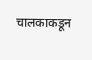चालकाकडून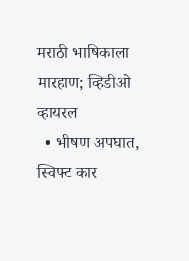मराठी भाषिकाला मारहाण; व्हिडीओ व्हायरल
  • भीषण अपघात, स्विफ्ट कार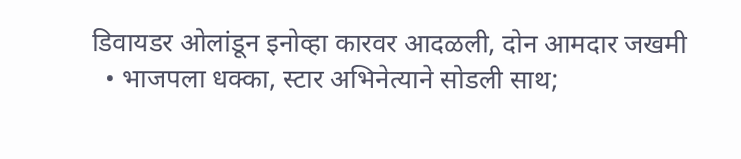डिवायडर ओलांडून इनोव्हा कारवर आदळली, दोन आमदार जखमी
  • भाजपला धक्का, स्टार अभिनेत्याने सोडली साथ;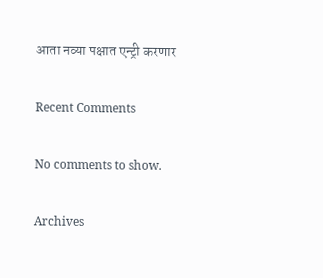आता नव्या पक्षात एन्ट्री करणार

Recent Comments

No comments to show.

Archives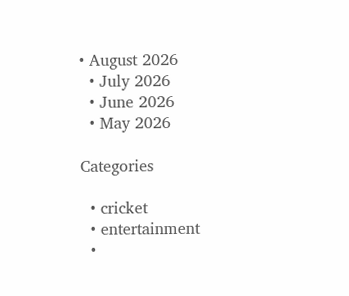• August 2026
  • July 2026
  • June 2026
  • May 2026

Categories

  • cricket
  • entertainment
  •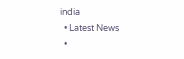india
  • Latest News
  •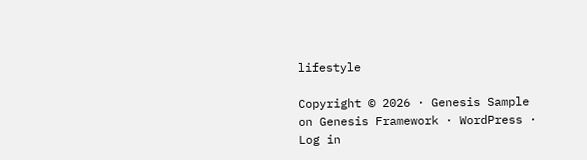lifestyle

Copyright © 2026 · Genesis Sample on Genesis Framework · WordPress · Log in